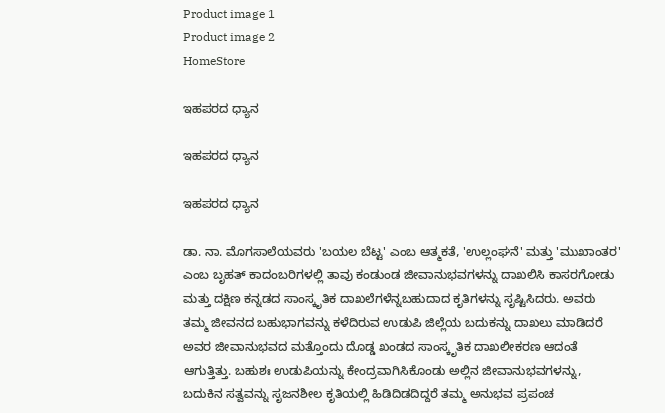Product image 1
Product image 2
HomeStore

ಇಹಪರದ ಧ್ಯಾನ

ಇಹಪರದ ಧ್ಯಾನ

ಇಹಪರದ ಧ್ಯಾನ

ಡಾ. ನಾ. ಮೊಗಸಾಲೆಯವರು 'ಬಯಲ ಬೆಟ್ಟ' ಎಂಬ ಆತ್ಮಕತೆ, 'ಉಲ್ಲಂಘನೆ' ಮತ್ತು 'ಮುಖಾಂತರ' ಎಂಬ ಬೃಹತ್ ಕಾದಂಬರಿಗಳಲ್ಲಿ ತಾವು ಕಂಡುಂಡ ಜೀವಾನುಭವಗಳನ್ನು ದಾಖಲಿಸಿ ಕಾಸರಗೋಡು ಮತ್ತು ದಕ್ಷಿಣ ಕನ್ನಡದ ಸಾಂಸ್ಕೃತಿಕ ದಾಖಲೆಗಳೆನ್ನಬಹುದಾದ ಕೃತಿಗಳನ್ನು ಸೃಷ್ಟಿಸಿದರು. ಅವರು ತಮ್ಮ ಜೀವನದ ಬಹುಭಾಗವನ್ನು ಕಳೆದಿರುವ ಉಡುಪಿ ಜಿಲ್ಲೆಯ ಬದುಕನ್ನು ದಾಖಲು ಮಾಡಿದರೆ ಅವರ ಜೀವಾನುಭವದ ಮತ್ತೊಂದು ದೊಡ್ಡ ಖಂಡದ ಸಾಂಸ್ಕೃತಿಕ ದಾಖಲೀಕರಣ ಆದಂತೆ ಆಗುತ್ತಿತ್ತು. ಬಹುಶಃ ಉಡುಪಿಯನ್ನು ಕೇಂದ್ರವಾಗಿಸಿಕೊಂಡು ಅಲ್ಲಿನ ಜೀವಾನುಭವಗಳನ್ನು, ಬದುಕಿನ ಸತ್ವವನ್ನು ಸೃಜನಶೀಲ ಕೃತಿಯಲ್ಲಿ ಹಿಡಿದಿಡದಿದ್ದರೆ ತಮ್ಮ ಅನುಭವ ಪ್ರಪಂಚ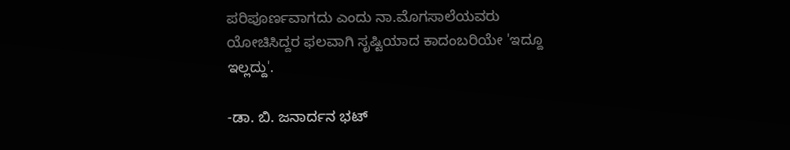ಪರಿಪೂರ್ಣವಾಗದು ಎಂದು ನಾ.ಮೊಗಸಾಲೆಯವರು ಯೋಚಿಸಿದ್ದರ ಫಲವಾಗಿ ಸೃಷ್ಟಿಯಾದ ಕಾದಂಬರಿಯೇ 'ಇದ್ದೂ ಇಲ್ಲದ್ದು'.

-ಡಾ. ಬಿ. ಜನಾರ್ದನ ಭಟ್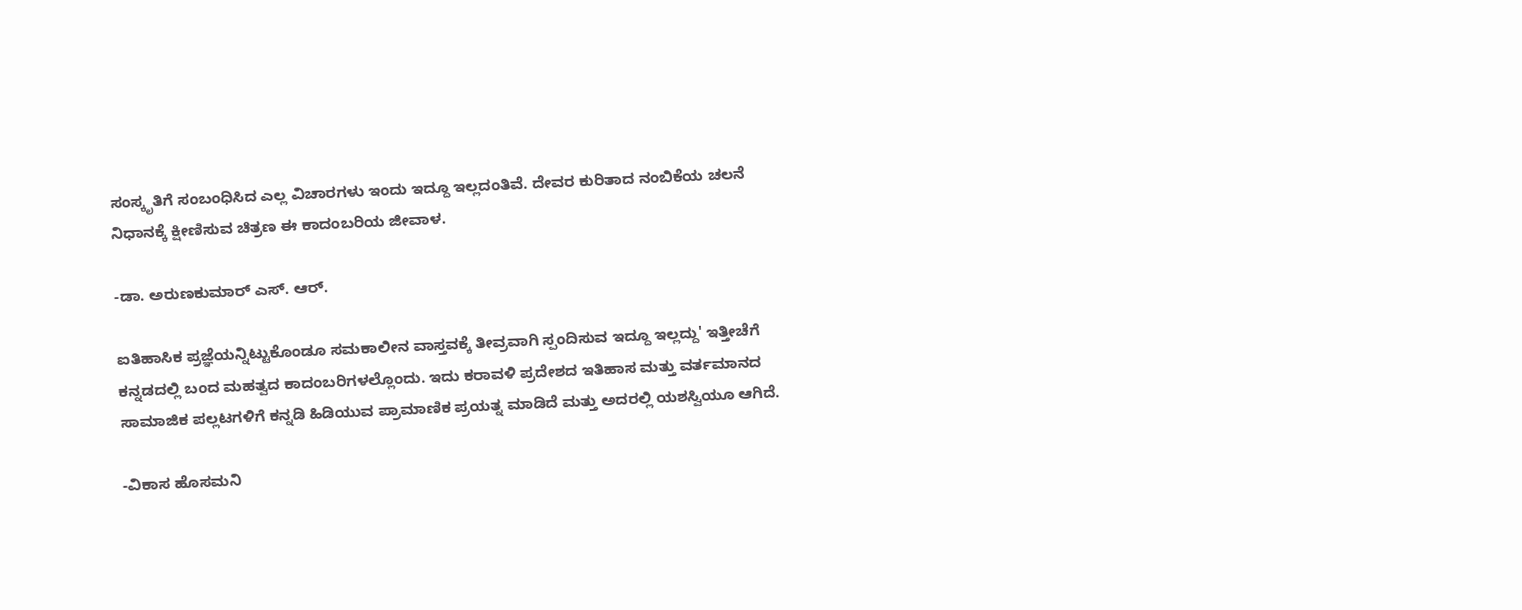ಸಂಸ್ಕೃತಿಗೆ ಸಂಬಂಧಿಸಿದ ಎಲ್ಲ ವಿಚಾರಗಳು ಇಂದು ಇದ್ದೂ ಇಲ್ಲದಂತಿವೆ. ದೇವರ ಕುರಿತಾದ ನಂಬಿಕೆಯ ಚಲನೆ ನಿಧಾನಕ್ಕೆ ಕ್ಷೀಣಿಸುವ ಚಿತ್ರಣ ಈ ಕಾದಂಬರಿಯ ಜೀವಾಳ.

-ಡಾ. ಅರುಣಕುಮಾರ್ ಎಸ್. ಆರ್.

ಐತಿಹಾಸಿಕ ಪ್ರಜ್ಞೆಯನ್ನಿಟ್ಟುಕೊಂಡೂ ಸಮಕಾಲೀನ ವಾಸ್ತವಕ್ಕೆ ತೀವ್ರವಾಗಿ ಸ್ಪಂದಿಸುವ ಇದ್ದೂ ಇಲ್ಲದ್ದು' ಇತ್ತೀಚೆಗೆ ಕನ್ನಡದಲ್ಲಿ ಬಂದ ಮಹತ್ವದ ಕಾದಂಬರಿಗಳಲ್ಲೊಂದು. ಇದು ಕರಾವಳಿ ಪ್ರದೇಶದ ಇತಿಹಾಸ ಮತ್ತು ವರ್ತಮಾನದ ಸಾಮಾಜಿಕ ಪಲ್ಲಟಗಳಿಗೆ ಕನ್ನಡಿ ಹಿಡಿಯುವ ಪ್ರಾಮಾಣಿಕ ಪ್ರಯತ್ನ ಮಾಡಿದೆ ಮತ್ತು ಅದರಲ್ಲಿ ಯಶಸ್ವಿಯೂ ಆಗಿದೆ.

-ವಿಕಾಸ ಹೊಸಮನಿ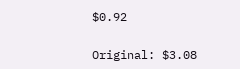$0.92

Original: $3.08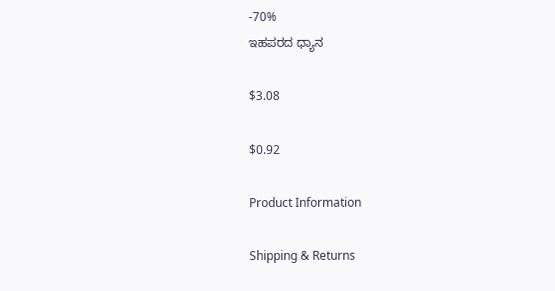-70%
ಇಹಪರದ ಧ್ಯಾನ

$3.08

$0.92

Product Information

Shipping & Returns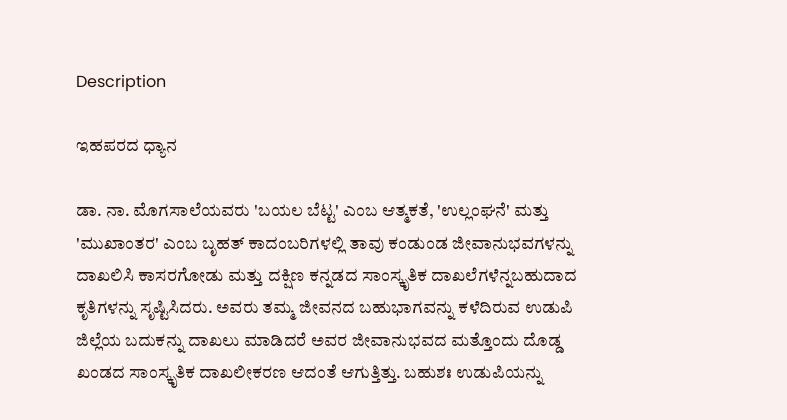Description

ಇಹಪರದ ಧ್ಯಾನ

ಡಾ. ನಾ. ಮೊಗಸಾಲೆಯವರು 'ಬಯಲ ಬೆಟ್ಟ' ಎಂಬ ಆತ್ಮಕತೆ, 'ಉಲ್ಲಂಘನೆ' ಮತ್ತು 'ಮುಖಾಂತರ' ಎಂಬ ಬೃಹತ್ ಕಾದಂಬರಿಗಳಲ್ಲಿ ತಾವು ಕಂಡುಂಡ ಜೀವಾನುಭವಗಳನ್ನು ದಾಖಲಿಸಿ ಕಾಸರಗೋಡು ಮತ್ತು ದಕ್ಷಿಣ ಕನ್ನಡದ ಸಾಂಸ್ಕೃತಿಕ ದಾಖಲೆಗಳೆನ್ನಬಹುದಾದ ಕೃತಿಗಳನ್ನು ಸೃಷ್ಟಿಸಿದರು. ಅವರು ತಮ್ಮ ಜೀವನದ ಬಹುಭಾಗವನ್ನು ಕಳೆದಿರುವ ಉಡುಪಿ ಜಿಲ್ಲೆಯ ಬದುಕನ್ನು ದಾಖಲು ಮಾಡಿದರೆ ಅವರ ಜೀವಾನುಭವದ ಮತ್ತೊಂದು ದೊಡ್ಡ ಖಂಡದ ಸಾಂಸ್ಕೃತಿಕ ದಾಖಲೀಕರಣ ಆದಂತೆ ಆಗುತ್ತಿತ್ತು. ಬಹುಶಃ ಉಡುಪಿಯನ್ನು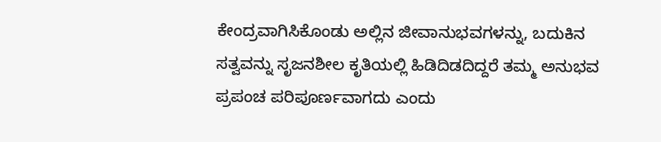ಕೇಂದ್ರವಾಗಿಸಿಕೊಂಡು ಅಲ್ಲಿನ ಜೀವಾನುಭವಗಳನ್ನು, ಬದುಕಿನ ಸತ್ವವನ್ನು ಸೃಜನಶೀಲ ಕೃತಿಯಲ್ಲಿ ಹಿಡಿದಿಡದಿದ್ದರೆ ತಮ್ಮ ಅನುಭವ ಪ್ರಪಂಚ ಪರಿಪೂರ್ಣವಾಗದು ಎಂದು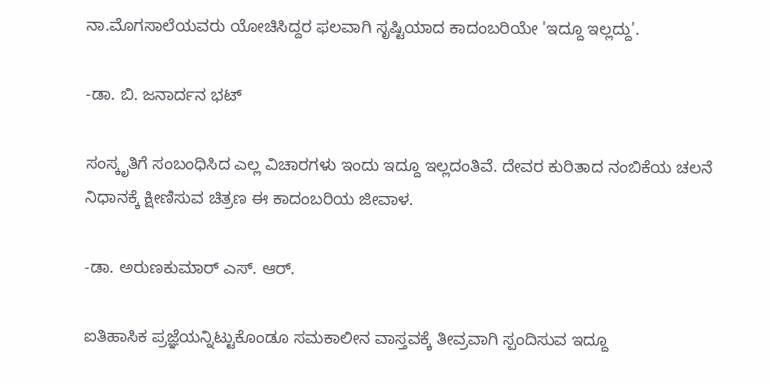ನಾ.ಮೊಗಸಾಲೆಯವರು ಯೋಚಿಸಿದ್ದರ ಫಲವಾಗಿ ಸೃಷ್ಟಿಯಾದ ಕಾದಂಬರಿಯೇ 'ಇದ್ದೂ ಇಲ್ಲದ್ದು'.

-ಡಾ. ಬಿ. ಜನಾರ್ದನ ಭಟ್

ಸಂಸ್ಕೃತಿಗೆ ಸಂಬಂಧಿಸಿದ ಎಲ್ಲ ವಿಚಾರಗಳು ಇಂದು ಇದ್ದೂ ಇಲ್ಲದಂತಿವೆ. ದೇವರ ಕುರಿತಾದ ನಂಬಿಕೆಯ ಚಲನೆ ನಿಧಾನಕ್ಕೆ ಕ್ಷೀಣಿಸುವ ಚಿತ್ರಣ ಈ ಕಾದಂಬರಿಯ ಜೀವಾಳ.

-ಡಾ. ಅರುಣಕುಮಾರ್ ಎಸ್. ಆರ್.

ಐತಿಹಾಸಿಕ ಪ್ರಜ್ಞೆಯನ್ನಿಟ್ಟುಕೊಂಡೂ ಸಮಕಾಲೀನ ವಾಸ್ತವಕ್ಕೆ ತೀವ್ರವಾಗಿ ಸ್ಪಂದಿಸುವ ಇದ್ದೂ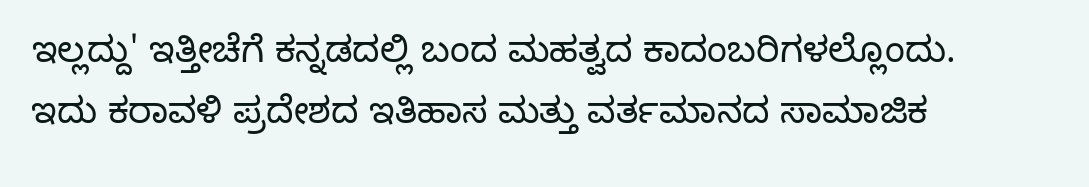ಇಲ್ಲದ್ದು' ಇತ್ತೀಚೆಗೆ ಕನ್ನಡದಲ್ಲಿ ಬಂದ ಮಹತ್ವದ ಕಾದಂಬರಿಗಳಲ್ಲೊಂದು. ಇದು ಕರಾವಳಿ ಪ್ರದೇಶದ ಇತಿಹಾಸ ಮತ್ತು ವರ್ತಮಾನದ ಸಾಮಾಜಿಕ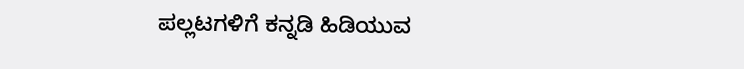ಪಲ್ಲಟಗಳಿಗೆ ಕನ್ನಡಿ ಹಿಡಿಯುವ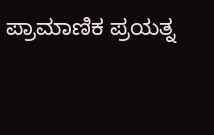ಪ್ರಾಮಾಣಿಕ ಪ್ರಯತ್ನ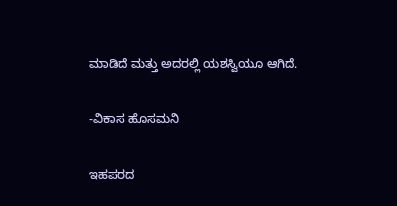ಮಾಡಿದೆ ಮತ್ತು ಅದರಲ್ಲಿ ಯಶಸ್ವಿಯೂ ಆಗಿದೆ.

-ವಿಕಾಸ ಹೊಸಮನಿ

ಇಹಪರದ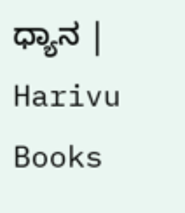ಧ್ಯಾನ | Harivu Books